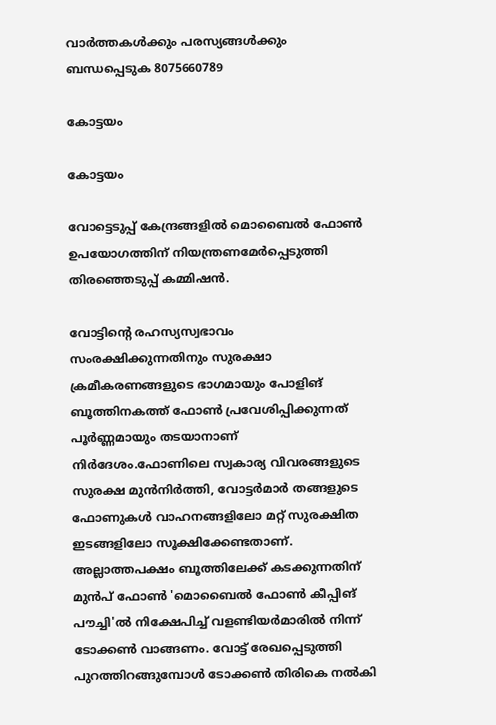വാർത്തകൾക്കും പരസ്യങ്ങൾക്കും ബന്ധപ്പെടുക 8075660789

കോട്ടയം

കോട്ടയം

വോട്ടെടുപ്പ് കേന്ദ്രങ്ങളിൽ മൊബൈൽ ഫോൺ ഉപയോഗത്തിന് നിയന്ത്രണമേർപ്പെടുത്തി തിരഞ്ഞെടുപ്പ് കമ്മിഷൻ.

വോട്ടിന്റെ രഹസ്യസ്വഭാവം സംരക്ഷിക്കുന്നതിനും സുരക്ഷാ ക്രമീകരണങ്ങളുടെ ഭാഗമായും പോളിങ് ബൂത്തിനകത്ത് ഫോൺ പ്രവേശിപ്പിക്കുന്നത് പൂർണ്ണമായും തടയാനാണ് നിർദേശം.ഫോണിലെ സ്വകാര്യ വിവരങ്ങളുടെ സുരക്ഷ മുൻനിർത്തി, വോട്ടർമാർ തങ്ങളുടെ ഫോണുകൾ വാഹനങ്ങളിലോ മറ്റ് സുരക്ഷിത ഇടങ്ങളിലോ സൂക്ഷിക്കേണ്ടതാണ്. അല്ലാത്തപക്ഷം ബൂത്തിലേക്ക് കടക്കുന്നതിന് മുൻപ് ഫോൺ 'മൊബൈൽ ഫോൺ കീപ്പിങ് പൗച്ചി'ൽ നിക്ഷേപിച്ച് വളണ്ടിയർമാരിൽ നിന്ന്  ടോക്കൺ വാങ്ങണം. വോട്ട് രേഖപ്പെടുത്തി പുറത്തിറങ്ങുമ്പോൾ ടോക്കൺ തിരികെ നൽകി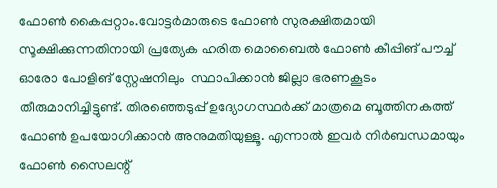ഫോൺ കൈപ്പറ്റാം.വോട്ടർമാരുടെ ഫോൺ സുരക്ഷിതമായി സൂക്ഷിക്കുന്നതിനായി പ്രത്യേക ഹരിത മൊബൈൽ ഫോൺ കീപ്പിങ് പൗച്ച്  ഓരോ പോളിങ് സ്റ്റേഷനിലും  സ്ഥാപിക്കാൻ ജില്ലാ ഭരണകൂടം തീരുമാനിച്ചിട്ടുണ്ട്. തിരഞ്ഞെടുപ്പ് ഉദ്യോഗസ്ഥർക്ക് മാത്രമെ ബൂത്തിനകത്ത് ഫോൺ ഉപയോഗിക്കാൻ അനുമതിയുള്ളൂ. എന്നാൽ ഇവർ നിർബന്ധമായും ഫോൺ സൈലന്റ്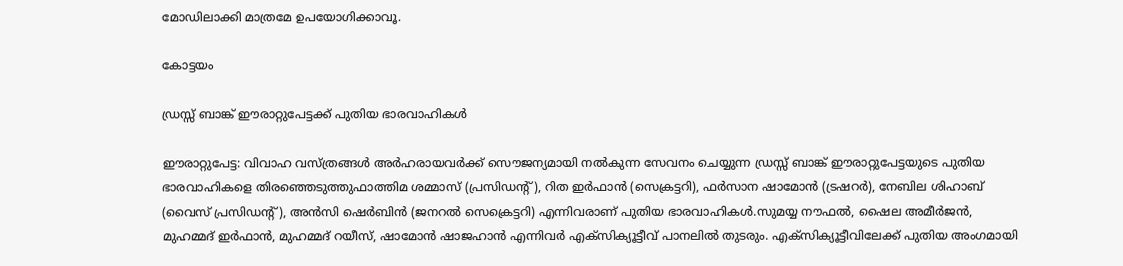മോഡിലാക്കി മാത്രമേ ഉപയോഗിക്കാവൂ.

കോട്ടയം

ഡ്രസ്സ്‌ ബാങ്ക് ഈരാറ്റുപേട്ടക്ക് പുതിയ ഭാരവാഹികൾ

ഈരാറ്റുപേട്ട: വിവാഹ വസ്ത്രങ്ങൾ അർഹരായവർക്ക് സൌജന്യമായി നൽകുന്ന സേവനം ചെയ്യുന്ന ഡ്രസ്സ്‌ ബാങ്ക് ഈരാറ്റുപേട്ടയുടെ പുതിയ ഭാരവാഹികളെ തിരഞ്ഞെടുത്തുഫാത്തിമ ശമ്മാസ് (പ്രസിഡന്റ്‌), റിത ഇർഫാൻ (സെക്രട്ടറി), ഫർസാന ഷാമോൻ (ട്രഷറർ), നേബില ശിഹാബ് (വൈസ് പ്രസിഡന്റ്‌), അൻസി ഷെർബിൻ (ജനറൽ സെക്രെട്ടറി) എന്നിവരാണ് പുതിയ ഭാരവാഹികൾ.സുമയ്യ നൗഫൽ, ഷൈല അമീർജൻ, മുഹമ്മദ്‌ ഇർഫാൻ, മുഹമ്മദ്‌ റയീസ്, ഷാമോൻ ഷാജഹാൻ എന്നിവർ എക്സിക്യൂട്ടീവ് പാനലിൽ തുടരും. എക്സിക്യൂട്ടീവിലേക്ക് പുതിയ അംഗമായി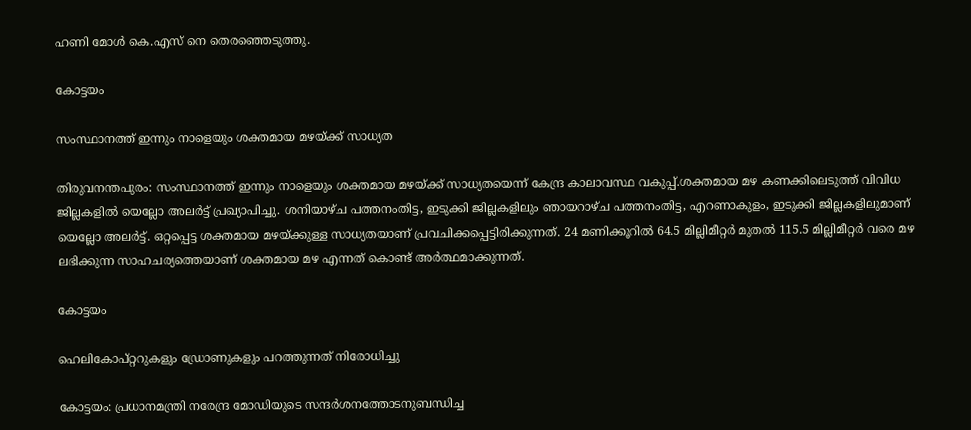ഹണി മോൾ കെ.എസ് നെ തെരഞ്ഞെടുത്തു.

കോട്ടയം

സംസ്ഥാനത്ത് ഇന്നും നാളെയും ശക്തമായ മഴയ്ക്ക് സാധ്യത

തിരുവനന്തപുരം: സംസ്ഥാനത്ത് ഇന്നും നാളെയും ശക്തമായ മഴയ്ക്ക് സാധ്യതയെന്ന് കേന്ദ്ര കാലാവസ്ഥ വകുപ്പ്.ശക്തമായ മഴ കണക്കിലെടുത്ത് വിവിധ ജില്ലകളില്‍ യെല്ലോ അലര്‍ട്ട് പ്രഖ്യാപിച്ചു. ശനിയാഴ്ച പത്തനംതിട്ട, ഇടുക്കി ജില്ലകളിലും ഞായറാഴ്ച പത്തനംതിട്ട, എറണാകുളം, ഇടുക്കി ജില്ലകളിലുമാണ് യെല്ലോ അലര്‍ട്ട്. ഒറ്റപ്പെട്ട ശക്തമായ മഴയ്ക്കുള്ള സാധ്യതയാണ് പ്രവചിക്കപ്പെട്ടിരിക്കുന്നത്. 24 മണിക്കൂറില്‍ 64.5 മില്ലിമീറ്റര്‍ മുതല്‍ 115.5 മില്ലിമീറ്റര്‍ വരെ മഴ ലഭിക്കുന്ന സാഹചര്യത്തെയാണ് ശക്തമായ മഴ എന്നത് കൊണ്ട് അര്‍ത്ഥമാക്കുന്നത്.

കോട്ടയം

ഹെലികോപ്റ്ററുകളും ഡ്രോണുകളും പറത്തുന്നത് നിരോധിച്ചു

കോട്ടയം: പ്രധാനമന്ത്രി നരേന്ദ്ര മോഡിയുടെ സന്ദർശനത്തോടനുബന്ധിച്ച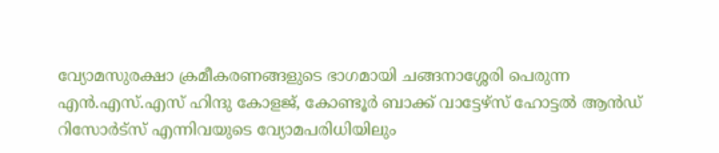വ്യോമസുരക്ഷാ ക്രമീകരണങ്ങളുടെ ഭാഗമായി ചങ്ങനാശ്ശേരി പെരുന്ന എൻ.എസ്.എസ് ഹിന്ദു കോളജ്, കോണ്ടൂർ ബാക്ക് വാട്ടേഴ്സ് ഹോട്ടൽ ആൻഡ് റിസോർട്സ് എന്നിവയുടെ വ്യോമപരിധിയിലും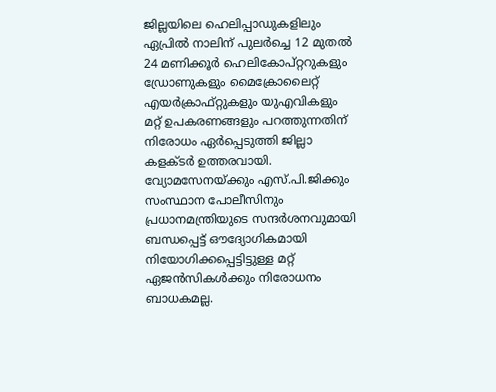ജില്ലയിലെ ഹെലിപ്പാഡുകളിലും ഏപ്രിൽ നാലിന് പുലർച്ചെ 12 മുതൽ 24 മണിക്കൂർ ഹെലികോപ്റ്ററുകളും ഡ്രോണുകളും മൈക്രോലൈറ്റ് എയർക്രാഫ്റ്റുകളും യുഎവികളും മറ്റ് ഉപകരണങ്ങളും പറത്തുന്നതിന് നിരോധം ഏർപ്പെടുത്തി ജില്ലാ കളക്ടർ ഉത്തരവായി. വ്യോമസേനയ്ക്കും എസ്.പി.ജിക്കും സംസ്ഥാന പോലീസിനും പ്രധാനമന്ത്രിയുടെ സന്ദർശനവുമായി ബന്ധപ്പെട്ട് ഔദ്യോഗികമായി നിയോഗിക്കപ്പെട്ടിട്ടുള്ള മറ്റ് ഏജൻസികൾക്കും നിരോധനം ബാധകമല്ല.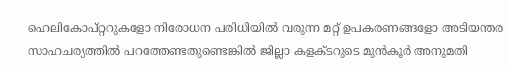ഹെലികോപ്റ്ററുകളോ നിരോധന പരിധിയിൽ വരുന്ന മറ്റ് ഉപകരണങ്ങളോ അടിയന്തര സാഹചര്യത്തിൽ പറത്തേണ്ടതുണ്ടെങ്കിൽ ജില്ലാ കളക്ടറുടെ മുൻകൂർ അനുമതി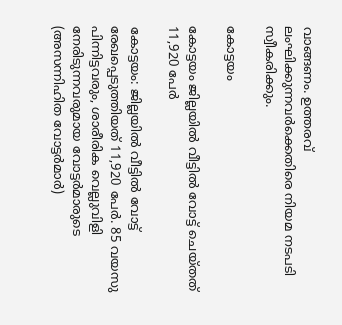വാങ്ങണം. ഉത്തരവ് ലംഘിക്കുന്നവർക്കെതിരെ നിയമ നടപടി സ്വീകരിക്കും.

കോട്ടയം

കോട്ടയം ജില്ലയിൽ വീട്ടിൽ വോട്ട് ചെയ്തത് 11,920 പേർ

കോട്ടയം: ജില്ലയിൽ വീട്ടിൽ വോട്ട് രേഖപ്പെടുത്തിയത് 11,920 പേർ. 85 വയസു പിന്നിട്ടവരും, ശാരീരിക വെല്ലുവിളി നേരിടുന്നവരുമായ വോട്ടർമാരുടെ (അസന്നിഹിത വോട്ടർമാർ)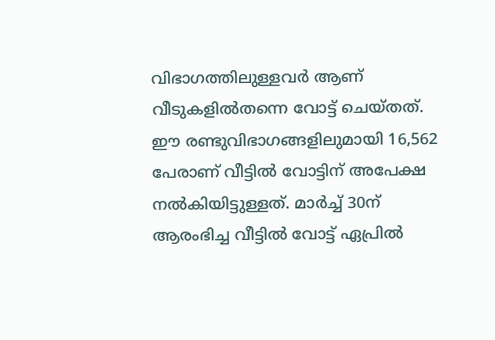വിഭാഗത്തിലുള്ളവർ ആണ് വീടുകളിൽതന്നെ വോട്ട് ചെയ്തത്. ഈ രണ്ടുവിഭാഗങ്ങളിലുമായി 16,562 പേരാണ് വീട്ടിൽ വോട്ടിന് അപേക്ഷ നൽകിയിട്ടുള്ളത്. മാർച്ച് 30ന് ആരംഭിച്ച വീട്ടിൽ വോട്ട് ഏപ്രിൽ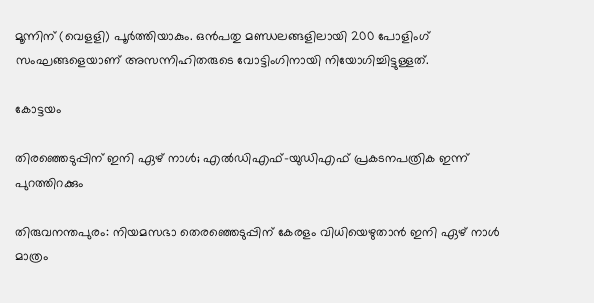മൂന്നിന് (വെളളി) പൂർത്തിയാകും. ഒൻപതു മണ്ഡലങ്ങളിലായി 200 പോളിംഗ് സംഘങ്ങളെയാണ് അസന്നിഹിതരുടെ വോട്ടിംഗിനായി നിയോഗിച്ചിട്ടുള്ളത്.

കോട്ടയം

തിരഞ്ഞെടുപ്പിന് ഇനി ഏഴ് നാള്‍; എല്‍ഡിഎഫ്-യുഡിഎഫ് പ്രകടനപത്രിക ഇന്ന് പുറത്തിറക്കും

തിരുവനന്തപുരം: നിയമസഭാ തെരഞ്ഞെടുപ്പിന് കേരളം വിധിയെഴുതാന്‍ ഇനി ഏഴ് നാള്‍ മാത്രം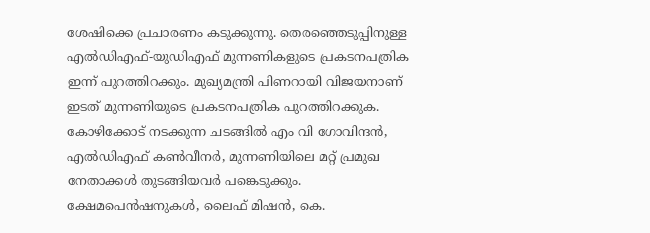ശേഷിക്കെ പ്രചാരണം കടുക്കുന്നു. തെരഞ്ഞെടുപ്പിനുള്ള എല്‍ഡിഎഫ്-യുഡിഎഫ് മുന്നണികളുടെ പ്രകടനപത്രിക ഇന്ന് പുറത്തിറക്കും. മുഖ്യമന്ത്രി പിണറായി വിജയനാണ് ഇടത് മുന്നണിയുടെ പ്രകടനപത്രിക പുറത്തിറക്കുക. കോഴിക്കോട് നടക്കുന്ന ചടങ്ങില്‍ എം വി ഗോവിന്ദന്‍, എല്‍ഡിഎഫ് കണ്‍വീനര്‍, മുന്നണിയിലെ മറ്റ് പ്രമുഖ നേതാക്കള്‍ തുടങ്ങിയവര്‍ പങ്കെടുക്കും. ക്ഷേമപെന്‍ഷനുകള്‍, ലൈഫ് മിഷന്‍, കെ.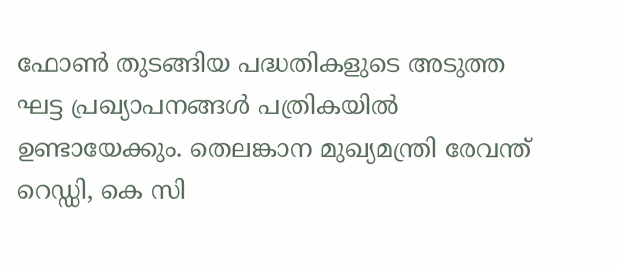ഫോണ്‍ തുടങ്ങിയ പദ്ധതികളുടെ അടുത്ത ഘട്ട പ്രഖ്യാപനങ്ങള്‍ പത്രികയില്‍ ഉണ്ടായേക്കും. തെലങ്കാന മുഖ്യമന്ത്രി രേവന്ത് റെഡ്ഡി, കെ സി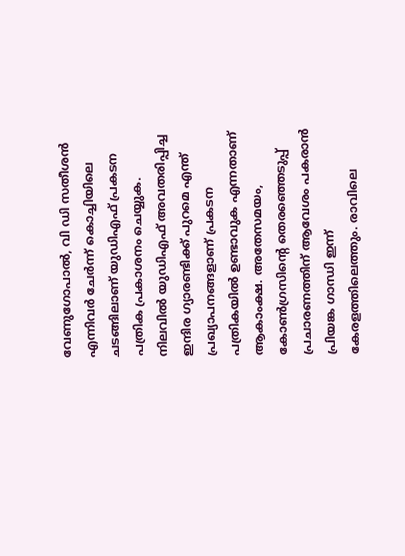വേണുഗോപാല്‍, വി ഡി സതീശന്‍ എന്നിവര്‍ ചേര്‍ന്ന് കൊച്ചിയിലെ ചടങ്ങിലാണ് യുഡിഎഫ് പ്രകടന പത്രിക പ്രകാശനം ചെയ്യുക. നിലവില്‍ യുഡിഎഫ് അവതരിപ്പിച്ച ഇന്ദിര ഗ്യാരണ്ടിക്ക് പുറമെ എന്ത് പ്രഖ്യാപനങ്ങളാണ് പ്രകടന പത്രികയില്‍ ഉണ്ടാവുക എന്നതാണ് ആകാംക്ഷ. അതേസമയം, കോണ്‍ഗ്രസിന്റെ തെരഞ്ഞെടുപ്പ് പ്രചാരണത്തിന് ആവേശം പകരാന്‍ പ്രിയങ്ക ഗാന്ധി ഇന്ന് കേരളത്തിലെത്തും. രാവിലെ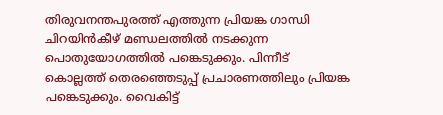തിരുവനന്തപുരത്ത് എത്തുന്ന പ്രിയങ്ക ഗാന്ധി ചിറയിന്‍കീഴ് മണ്ഡലത്തില്‍ നടക്കുന്ന പൊതുയോഗത്തില്‍ പങ്കെടുക്കും. പിന്നീട് കൊല്ലത്ത് തെരഞ്ഞെടുപ്പ് പ്രചാരണത്തിലും പ്രിയങ്ക പങ്കെടുക്കും. വൈകിട്ട്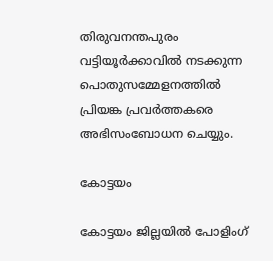തിരുവനന്തപുരം വട്ടിയൂര്‍ക്കാവില്‍ നടക്കുന്ന പൊതുസമ്മേളനത്തില്‍ പ്രിയങ്ക പ്രവര്‍ത്തകരെ അഭിസംബോധന ചെയ്യും.

കോട്ടയം

കോട്ടയം ജില്ലയിൽ പോളിംഗ്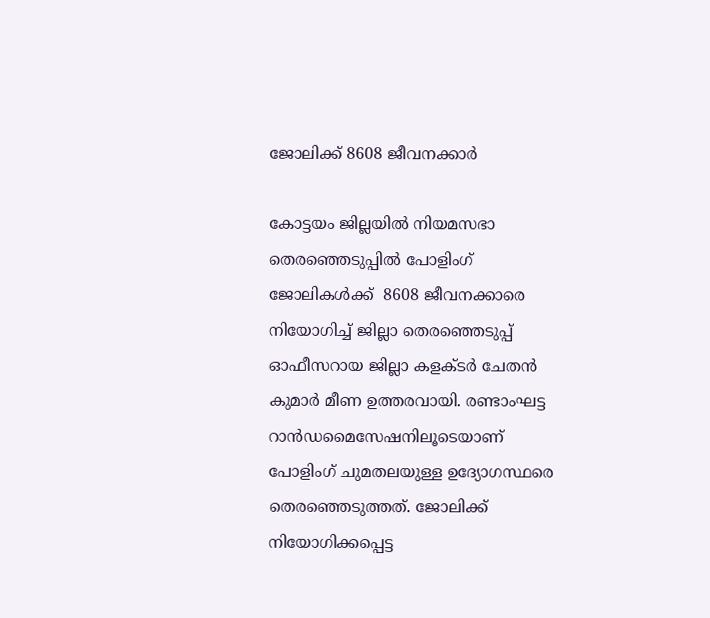ജോലിക്ക് 8608 ജീവനക്കാർ

കോട്ടയം ജില്ലയിൽ നിയമസഭാ തെരഞ്ഞെടുപ്പിൽ പോളിംഗ് ജോലികൾക്ക്  8608 ജീവനക്കാരെ നിയോഗിച്ച് ജില്ലാ തെരഞ്ഞെടുപ്പ് ഓഫീസറായ ജില്ലാ കളക്ടർ ചേതൻ കുമാർ മീണ ഉത്തരവായി. രണ്ടാംഘട്ട റാൻഡമൈസേഷനിലൂടെയാണ് പോളിംഗ് ചുമതലയുള്ള ഉദ്യോഗസ്ഥരെ തെരഞ്ഞെടുത്തത്. ജോലിക്ക് നിയോഗിക്കപ്പെട്ട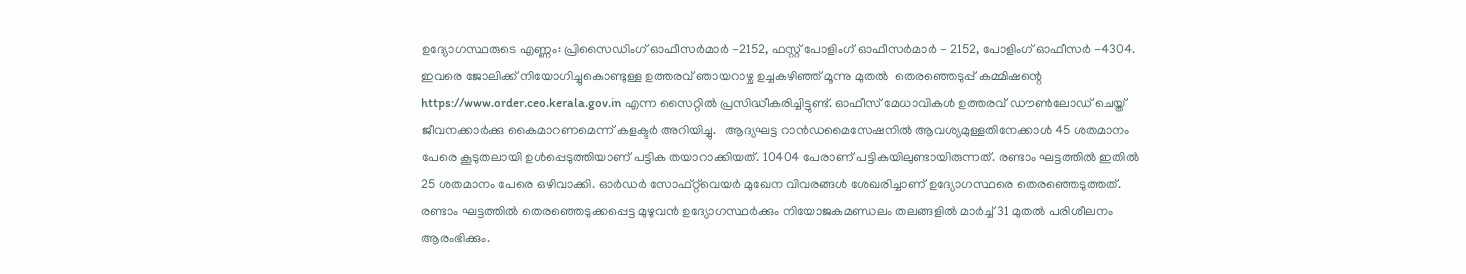ഉദ്യോഗസ്ഥരുടെ എണ്ണം: പ്രിസൈഡിംഗ് ഓഫീസർമാർ -2152, ഫസ്റ്റ് പോളിംഗ് ഓഫീസർമാർ - 2152, പോളിംഗ് ഓഫീസർ -4304. ഇവരെ ജോലിക്ക് നിയോഗിച്ചുകൊണ്ടുള്ള ഉത്തരവ് ഞായറാഴ്ച ഉച്ചകഴിഞ്ഞ് മൂന്നു മുതൽ  തെരഞ്ഞെടുപ്പ് കമ്മിഷന്റെ https://www.order.ceo.kerala.gov.in എന്ന സൈറ്റിൽ പ്രസിദ്ധീകരിച്ചിട്ടുണ്ട്. ഓഫീസ് മേധാവികൾ ഉത്തരവ് ഡൗൺലോഡ് ചെയ്ത് ജീവനക്കാർക്കു കൈമാറണമെന്ന് കളക്ടർ അറിയിച്ചു.   ആദ്യഘട്ട റാൻഡമൈസേഷനിൽ ആവശ്യമുള്ളതിനേക്കാൾ 45 ശതമാനം പേരെ കൂടുതലായി ഉൾപ്പെടുത്തിയാണ് പട്ടിക തയാറാക്കിയത്. 10404 പേരാണ് പട്ടികയിലുണ്ടായിരുന്നത്. രണ്ടാം ഘട്ടത്തിൽ ഇതിൽ 25 ശതമാനം പേരെ ഒഴിവാക്കി. ഓർഡർ സോഫ്റ്റ്‌വെയർ മുഖേന വിവരങ്ങൾ ശേഖരിച്ചാണ് ഉദ്യോഗസ്ഥരെ തെരഞ്ഞെടുത്തത്. രണ്ടാം ഘട്ടത്തിൽ തെരഞ്ഞെടുക്കപ്പെട്ട മുഴുവൻ ഉദ്യോഗസ്ഥർക്കും നിയോജകമണ്ഡലം തലങ്ങളിൽ മാർച്ച് 31 മുതൽ പരിശീലനം ആരംഭിക്കും.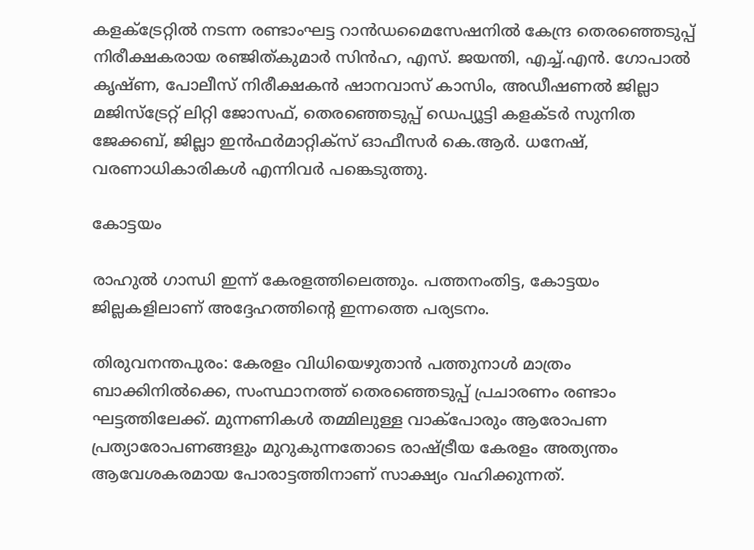കളക്‌ട്രേറ്റിൽ നടന്ന രണ്ടാംഘട്ട റാൻഡമൈസേഷനിൽ കേന്ദ്ര തെരഞ്ഞെടുപ്പ് നിരീക്ഷകരായ രഞ്ജിത്കുമാർ സിൻഹ, എസ്. ജയന്തി, എച്ച്.എൻ. ഗോപാൽ കൃഷ്ണ, പോലീസ് നിരീക്ഷകൻ ഷാനവാസ് കാസിം, അഡീഷണൽ ജില്ലാ മജിസ്ട്രേറ്റ് ലിറ്റി ജോസഫ്, തെരഞ്ഞെടുപ്പ് ഡെപ്യൂട്ടി കളക്ടർ സുനിത ജേക്കബ്, ജില്ലാ ഇൻഫർമാറ്റിക്സ് ഓഫീസർ കെ.ആർ. ധനേഷ്, വരണാധികാരികൾ എന്നിവർ പങ്കെടുത്തു.

കോട്ടയം

രാഹുൽ ഗാന്ധി ഇന്ന് കേരളത്തിലെത്തും. പത്തനംതിട്ട, കോട്ടയം ജില്ലകളിലാണ് അദ്ദേഹത്തിന്റെ ഇന്നത്തെ പര്യടനം.

തിരുവനന്തപുരം: കേരളം വിധിയെഴുതാൻ പത്തുനാൾ മാത്രം ബാക്കിനിൽക്കെ, സംസ്ഥാനത്ത് തെരഞ്ഞെടുപ്പ് പ്രചാരണം രണ്ടാം ഘട്ടത്തിലേക്ക്. മുന്നണികൾ തമ്മിലുള്ള വാക്പോരും ആരോപണ പ്രത്യാരോപണങ്ങളും മുറുകുന്നതോടെ രാഷ്ട്രീയ കേരളം അത്യന്തം ആവേശകരമായ പോരാട്ടത്തിനാണ് സാക്ഷ്യം വഹിക്കുന്നത്.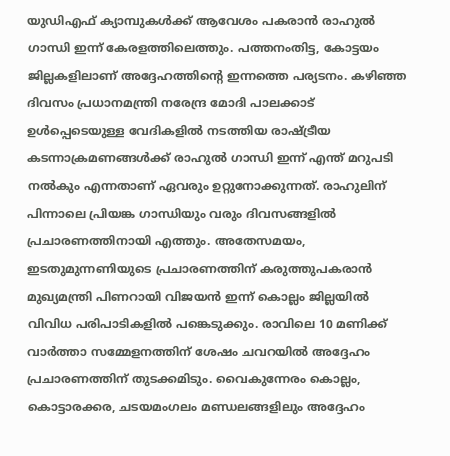യുഡിഎഫ് ക്യാമ്പുകൾക്ക് ആവേശം പകരാൻ രാഹുൽ ഗാന്ധി ഇന്ന് കേരളത്തിലെത്തും. പത്തനംതിട്ട, കോട്ടയം ജില്ലകളിലാണ് അദ്ദേഹത്തിന്റെ ഇന്നത്തെ പര്യടനം. കഴിഞ്ഞ ദിവസം പ്രധാനമന്ത്രി നരേന്ദ്ര മോദി പാലക്കാട് ഉൾപ്പെടെയുള്ള വേദികളിൽ നടത്തിയ രാഷ്ട്രീയ കടന്നാക്രമണങ്ങൾക്ക് രാഹുൽ ഗാന്ധി ഇന്ന് എന്ത് മറുപടി നൽകും എന്നതാണ് ഏവരും ഉറ്റുനോക്കുന്നത്. രാഹുലിന് പിന്നാലെ പ്രിയങ്ക ഗാന്ധിയും വരും ദിവസങ്ങളിൽ പ്രചാരണത്തിനായി എത്തും. അതേസമയം, ഇടതുമുന്നണിയുടെ പ്രചാരണത്തിന് കരുത്തുപകരാൻ മുഖ്യമന്ത്രി പിണറായി വിജയൻ ഇന്ന് കൊല്ലം ജില്ലയിൽ വിവിധ പരിപാടികളിൽ പങ്കെടുക്കും. രാവിലെ 10 മണിക്ക് വാർത്താ സമ്മേളനത്തിന് ശേഷം ചവറയിൽ അദ്ദേഹം പ്രചാരണത്തിന് തുടക്കമിടും. വൈകുന്നേരം കൊല്ലം, കൊട്ടാരക്കര, ചടയമംഗലം മണ്ഡലങ്ങളിലും അദ്ദേഹം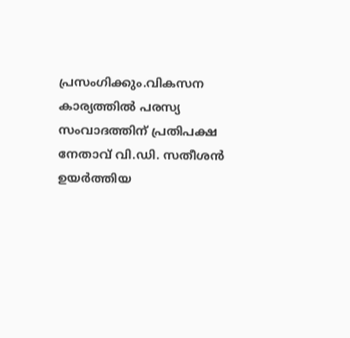പ്രസംഗിക്കും.വികസന കാര്യത്തിൽ പരസ്യ സംവാദത്തിന് പ്രതിപക്ഷ നേതാവ് വി.ഡി. സതീശൻ ഉയർത്തിയ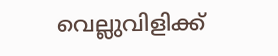വെല്ലുവിളിക്ക്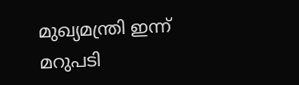മുഖ്യമന്ത്രി ഇന്ന് മറുപടി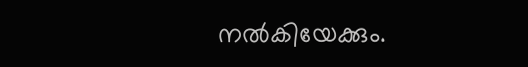നൽകിയേക്കും.